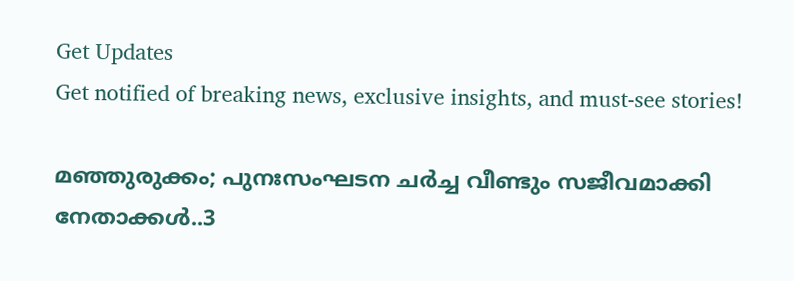Get Updates
Get notified of breaking news, exclusive insights, and must-see stories!

മഞ്ഞുരുക്കം; പുനഃസംഘടന ചർച്ച വീണ്ടും സജീവമാക്കി നേതാക്കൾ..3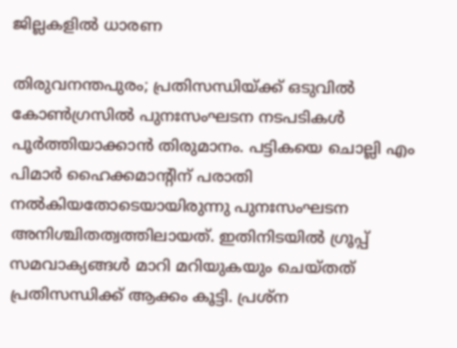ജില്ലകളിൽ ധാരണ

തിരുവനന്തപുരം; പ്രതിസന്ധിയ്ക്ക് ഒടുവിൽ കോൺഗ്രസിൽ പുനഃസംഘടന നടപടികൾ പൂർത്തിയാക്കാൻ തിരുമാനം. പട്ടികയെ ചൊല്ലി എം പിമാർ ഹൈക്കമാന്റിന് പരാതി നൽകിയതോടെയായിരുന്നു പുനഃസംഘടന അനിശ്ചിതത്വത്തിലായത്. ഇതിനിടയിൽ ഗ്രൂപ്പ് സമവാക്യങ്ങൾ മാറി മറിയുകയും ചെയ്തത് പ്രതിസന്ധിക്ക് ആക്കം കൂട്ടി. പ്രശ്ന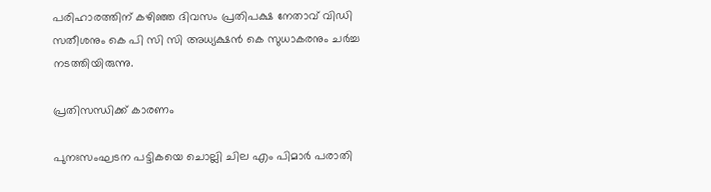പരിഹാരത്തിന് കഴിഞ്ഞ ദിവസം പ്രതിപക്ഷ നേതാവ് വിഡി സതീശനും കെ പി സി സി അധ്യക്ഷൻ കെ സുധാകരനും ചർച്ച നടത്തിയിരുന്നു.

പ്രതിസന്ധിക്ക് കാരണം

പുനഃസംഘടന പട്ടികയെ ചൊല്ലി ചില എം പിമാർ പരാതി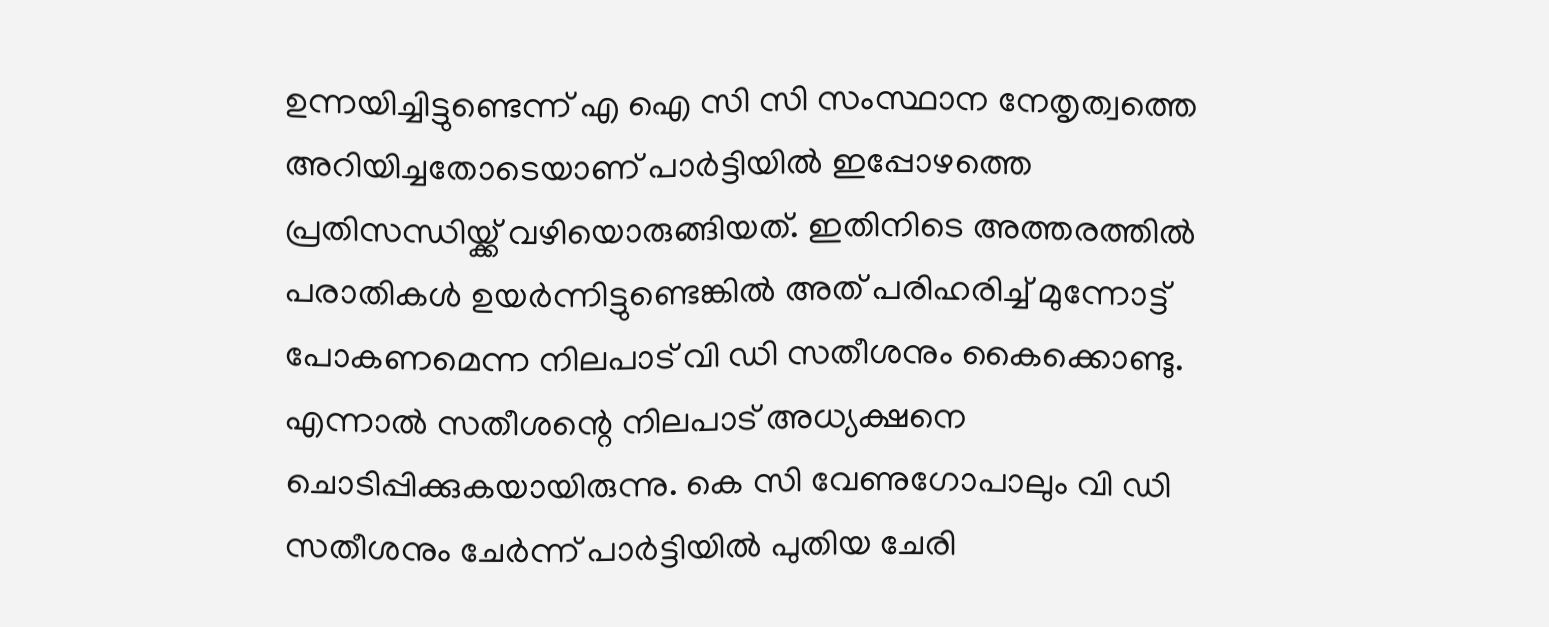ഉന്നയിച്ചിട്ടുണ്ടെന്ന് എ ഐ സി സി സംസ്ഥാന നേതൃത്വത്തെ അറിയിച്ചതോടെയാണ് പാർട്ടിയിൽ ഇപ്പോഴത്തെ പ്രതിസന്ധിയ്ക്ക് വഴിയൊരുങ്ങിയത്. ഇതിനിടെ അത്തരത്തിൽ പരാതികൾ ഉയർന്നിട്ടുണ്ടെങ്കിൽ അത് പരിഹരിച്ച് മുന്നോട്ട് പോകണമെന്ന നിലപാട് വി ഡി സതീശനും കൈക്കൊണ്ടു. എന്നാൽ സതീശന്റെ നിലപാട് അധ്യക്ഷനെ ചൊടിപ്പിക്കുകയായിരുന്നു. കെ സി വേണുഗോപാലും വി ഡി സതീശനും ചേർന്ന് പാർട്ടിയിൽ പുതിയ ചേരി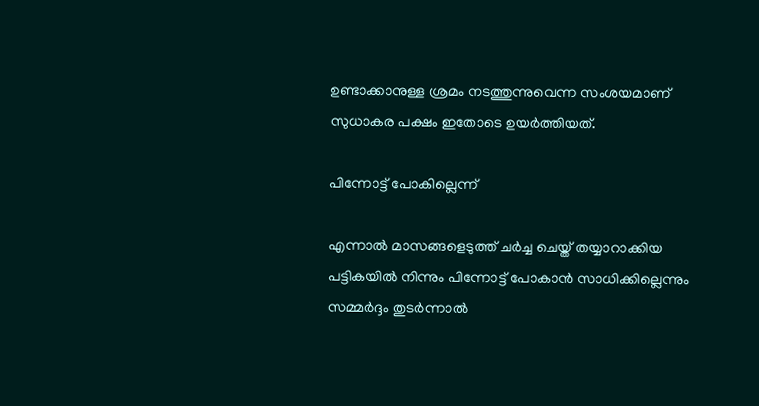ഉണ്ടാക്കാനുള്ള ശ്രമം നടത്തുന്നുവെന്ന സംശയമാണ് സുധാകര പക്ഷം ഇതോടെ ഉയർത്തിയത്.

പിന്നോട്ട് പോകില്ലെന്ന്

എന്നാൽ മാസങ്ങളെടുത്ത് ചർച്ച ചെയ്ത് തയ്യാറാക്കിയ പട്ടികയിൽ നിന്നും പിന്നോട്ട് പോകാൻ സാധിക്കില്ലെന്നും സമ്മർദ്ദം തുടർന്നാൽ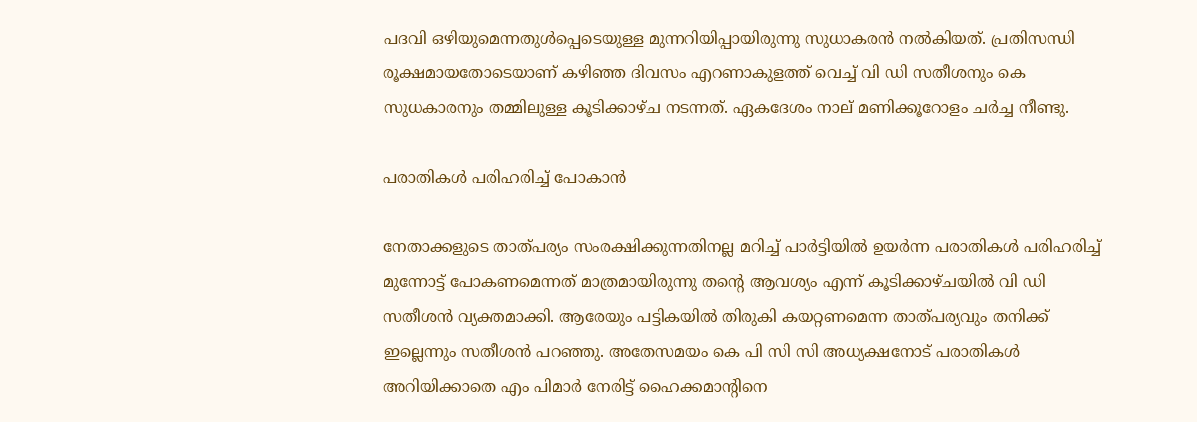പദവി ഒഴിയുമെന്നതുൾപ്പെടെയുള്ള മുന്നറിയിപ്പായിരുന്നു സുധാകരൻ നൽകിയത്. പ്രതിസന്ധി രൂക്ഷമായതോടെയാണ് കഴിഞ്ഞ ദിവസം എറണാകുളത്ത് വെച്ച് വി ഡി സതീശനും കെ സുധകാരനും തമ്മിലുള്ള കൂടിക്കാഴ്ച നടന്നത്. ഏകദേശം നാല് മണിക്കൂറോളം ചർച്ച നീണ്ടു.

പരാതികൾ പരിഹരിച്ച് പോകാൻ

നേതാക്കളുടെ താത്പര്യം സംരക്ഷിക്കുന്നതിനല്ല മറിച്ച് പാർട്ടിയിൽ ഉയർന്ന പരാതികൾ പരിഹരിച്ച് മുന്നോട്ട് പോകണമെന്നത് മാത്രമായിരുന്നു തന്റെ ആവശ്യം എന്ന് കൂടിക്കാഴ്ചയിൽ വി ഡി സതീശൻ വ്യക്തമാക്കി. ആരേയും പട്ടികയിൽ തിരുകി കയറ്റണമെന്ന താത്പര്യവും തനിക്ക് ഇല്ലെന്നും സതീശൻ പറഞ്ഞു. അതേസമയം കെ പി സി സി അധ്യക്ഷനോട് പരാതികൾ അറിയിക്കാതെ എം പിമാർ നേരിട്ട് ഹൈക്കമാന്റിനെ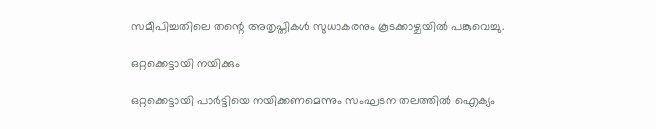സമീപിച്ചതിലെ തന്റെ അതൃപ്തികൾ സുധാകരനും കൂടക്കാഴ്ചയിൽ പങ്കുവെച്ചു.

ഒറ്റക്കെട്ടായി നയിക്കും

ഒറ്റക്കെട്ടായി പാർട്ടിയെ നയിക്കണമെന്നും സംഘടന തലത്തിൽ ഐക്യം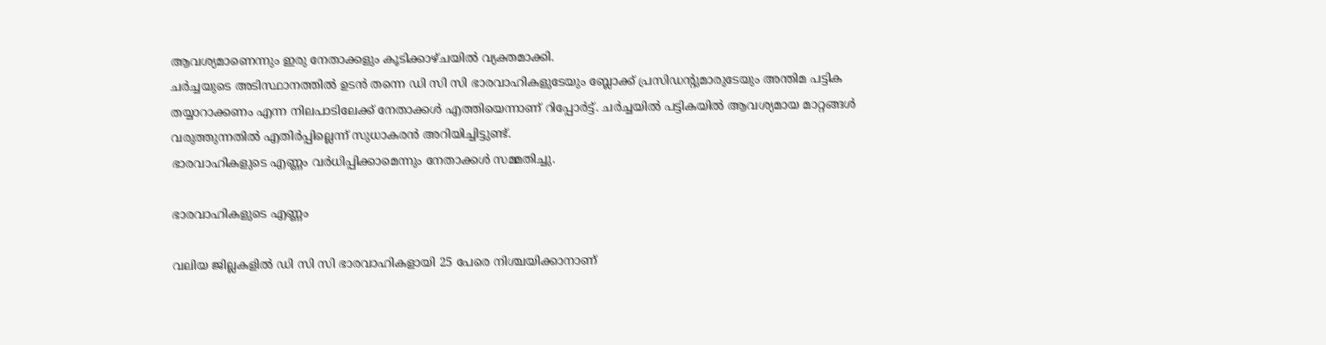ആവശ്യമാണെന്നും ഇരു നേതാക്കളും കൂടിക്കാഴ്ചയിൽ വ്യക്തമാക്കി.
ചർച്ചയുടെ അടിസ്ഥാനത്തിൽ ഉടൻ തന്നെ ഡി സി സി ഭാരവാഹികളുടേയും ബ്ലോക്ക് പ്രസിഡന്റുമാരുടേയും അന്തിമ പട്ടിക തയ്യാറാക്കണം എന്ന നിലപാടിലേക്ക് നേതാക്കൾ എത്തിയെന്നാണ് റിപ്പോർട്ട്. ചർച്ചയിൽ പട്ടികയിൽ ആവശ്യമായ മാറ്റങ്ങൾ വരുത്തുന്നതിൽ എതിർപ്പില്ലെന്ന് സുധാകരൻ അറിയിച്ചിട്ടുണ്ട്.
ഭാരവാഹികളുടെ എണ്ണം വർധിപ്പിക്കാമെന്നും നേതാക്കൾ സമ്മതിച്ചു.

ഭാരവാഹികളുടെ എണ്ണം

വലിയ ജില്ലകളിൽ ഡി സി സി ഭാരവാഹികളായി 25 പേരെ നിശ്ചയിക്കാനാണ്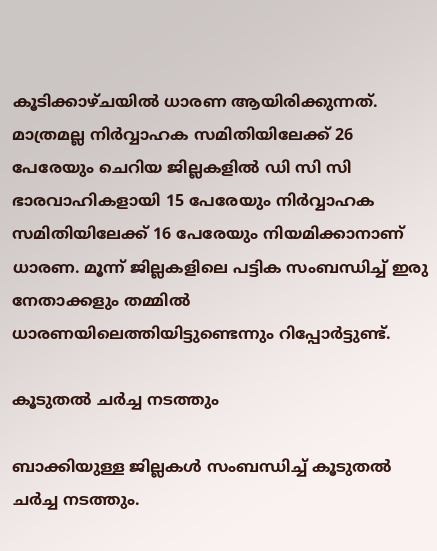കൂടിക്കാഴ്ചയിൽ ധാരണ ആയിരിക്കുന്നത്. മാത്രമല്ല നിർവ്വാഹക സമിതിയിലേക്ക് 26 പേരേയും ചെറിയ ജില്ലകളിൽ ഡി സി സി ഭാരവാഹികളായി 15 പേരേയും നിർവ്വാഹക സമിതിയിലേക്ക് 16 പേരേയും നിയമിക്കാനാണ് ധാരണ. മൂന്ന് ജില്ലകളിലെ പട്ടിക സംബന്ധിച്ച് ഇരു നേതാക്കളും തമ്മിൽ ധാരണയിലെത്തിയിട്ടുണ്ടെന്നും റിപ്പോർട്ടുണ്ട്.

കൂടുതൽ ചർച്ച നടത്തും

ബാക്കിയുള്ള ജില്ലകൾ സംബന്ധിച്ച് കൂടുതൽ ചർച്ച നടത്തും.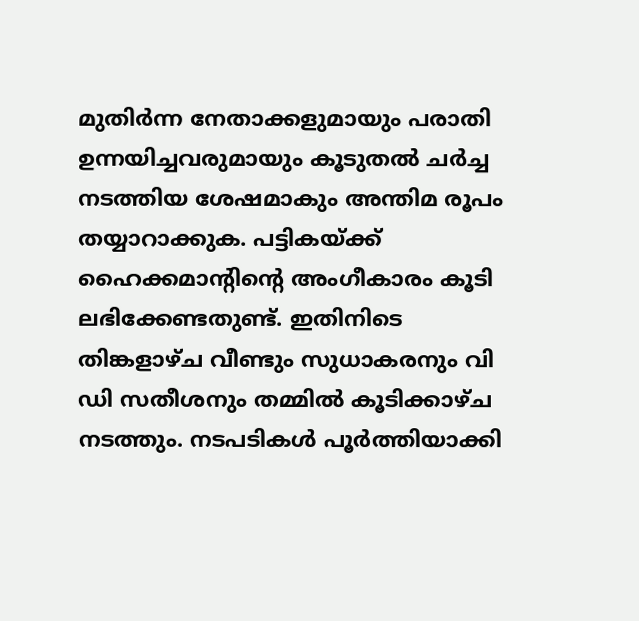മുതിർന്ന നേതാക്കളുമായും പരാതി ഉന്നയിച്ചവരുമായും കൂടുതൽ ചർച്ച നടത്തിയ ശേഷമാകും അന്തിമ രൂപം തയ്യാറാക്കുക. പട്ടികയ്ക്ക് ഹൈക്കമാന്റിന്റെ അംഗീകാരം കൂടി ലഭിക്കേണ്ടതുണ്ട്. ഇതിനിടെ തിങ്കളാഴ്ച വീണ്ടും സുധാകരനും വി ഡി സതീശനും തമ്മിൽ കൂടിക്കാഴ്ച നടത്തും. നടപടികൾ പൂർത്തിയാക്കി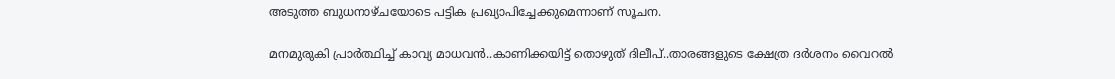അടുത്ത ബുധനാഴ്ചയോടെ പട്ടിക പ്രഖ്യാപിച്ചേക്കുമെന്നാണ് സൂചന.

മനമുരുകി പ്രാർത്ഥിച്ച് കാവ്യ മാധവൻ..കാണിക്കയിട്ട് തൊഴുത് ദിലീപ്..താരങ്ങളുടെ ക്ഷേത്ര ദർശനം വൈറൽ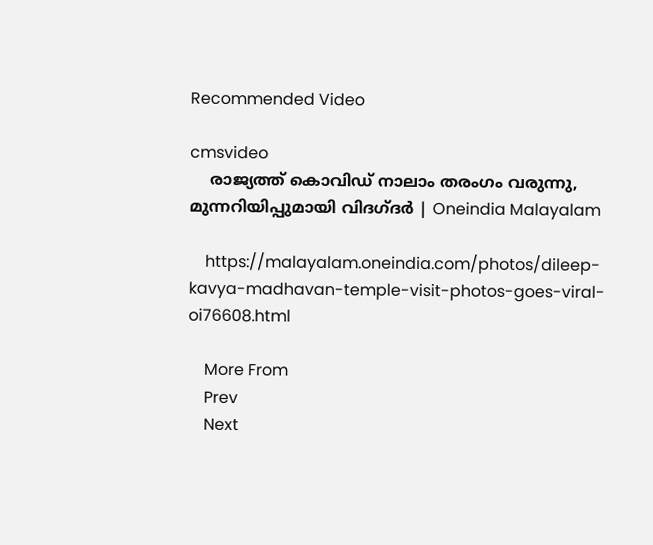Recommended Video

cmsvideo
    രാജ്യത്ത് കൊവിഡ് നാലാം തരംഗം വരുന്നു, മുന്നറിയിപ്പുമായി വിദഗ്ദര്‍ | Oneindia Malayalam

    https://malayalam.oneindia.com/photos/dileep-kavya-madhavan-temple-visit-photos-goes-viral-oi76608.html

    More From
    Prev
    Next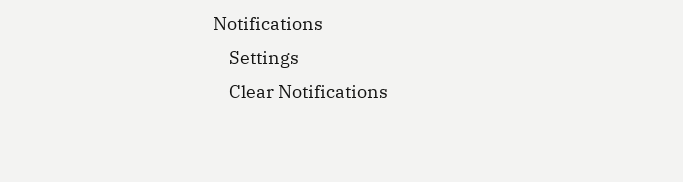Notifications
    Settings
    Clear Notifications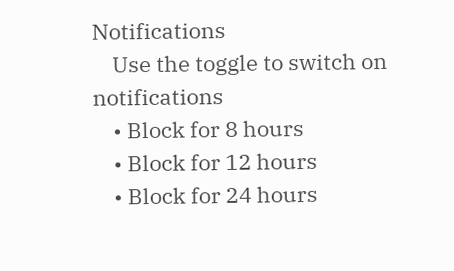Notifications
    Use the toggle to switch on notifications
    • Block for 8 hours
    • Block for 12 hours
    • Block for 24 hours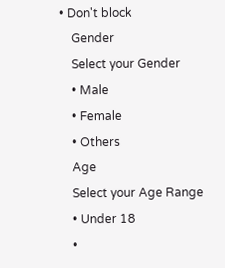• Don't block
    Gender
    Select your Gender
    • Male
    • Female
    • Others
    Age
    Select your Age Range
    • Under 18
    •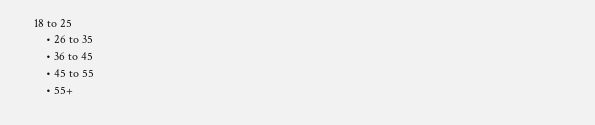18 to 25
    • 26 to 35
    • 36 to 45
    • 45 to 55
    • 55+